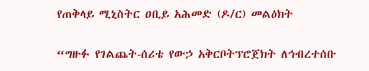የጠቅላይ ሚኒስትር ዐቢይ አሕመድ (ዶ/ር) መልዕክት

“ግዙፉ የገልጨት-ሰሪቴ የውኃ አቅርቦትፕሮጀክት ለኅብረተሰቡ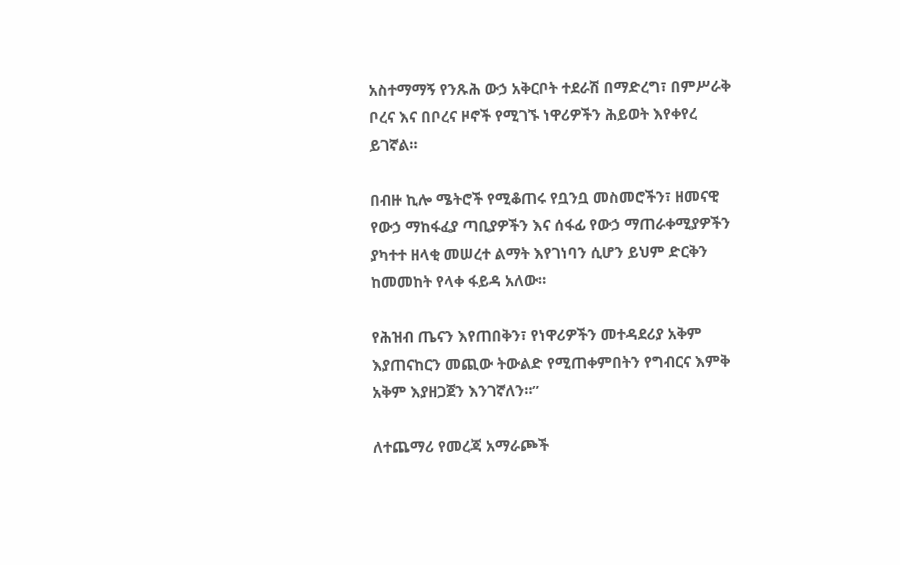አስተማማኝ የንጹሕ ውኃ አቅርቦት ተደራሽ በማድረግ፣ በምሥራቅ ቦረና እና በቦረና ዞኖች የሚገኙ ነዋሪዎችን ሕይወት እየቀየረ ይገኛል።

በብዙ ኪሎ ሜትሮች የሚቆጠሩ የቧንቧ መስመሮችን፣ ዘመናዊ የውኃ ማከፋፈያ ጣቢያዎችን እና ሰፋፊ የውኃ ማጠራቀሚያዎችን ያካተተ ዘላቂ መሠረተ ልማት እየገነባን ሲሆን ይህም ድርቅን ከመመከት የላቀ ፋይዳ አለው።

የሕዝብ ጤናን እየጠበቅን፣ የነዋሪዎችን መተዳደሪያ አቅም እያጠናከርን መጪው ትውልድ የሚጠቀምበትን የግብርና እምቅ አቅም እያዘጋጀን እንገኛለን።”

ለተጨማሪ የመረጃ አማራጮች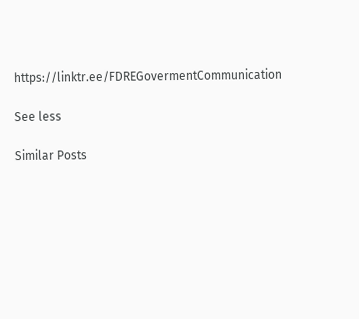https://linktr.ee/FDREGovermentCommunication

See less

Similar Posts